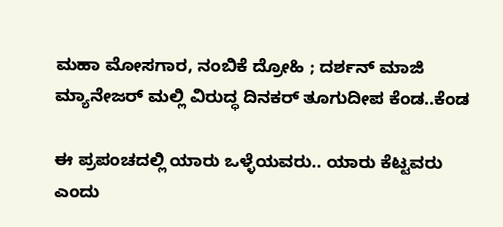ಮಹಾ ಮೋಸಗಾರ, ನಂಬಿಕೆ ದ್ರೋಹಿ ; ದರ್ಶನ್ ಮಾಜಿ ಮ್ಯಾನೇಜರ್ ಮಲ್ಲಿ ವಿರುದ್ಧ ದಿನಕರ್ ತೂಗುದೀಪ ಕೆಂಡ..ಕೆಂಡ

ಈ ಪ್ರಪಂಚದಲ್ಲಿ ಯಾರು ಒಳ್ಳೆಯವರು.. ಯಾರು ಕೆಟ್ಟವರು ಎಂದು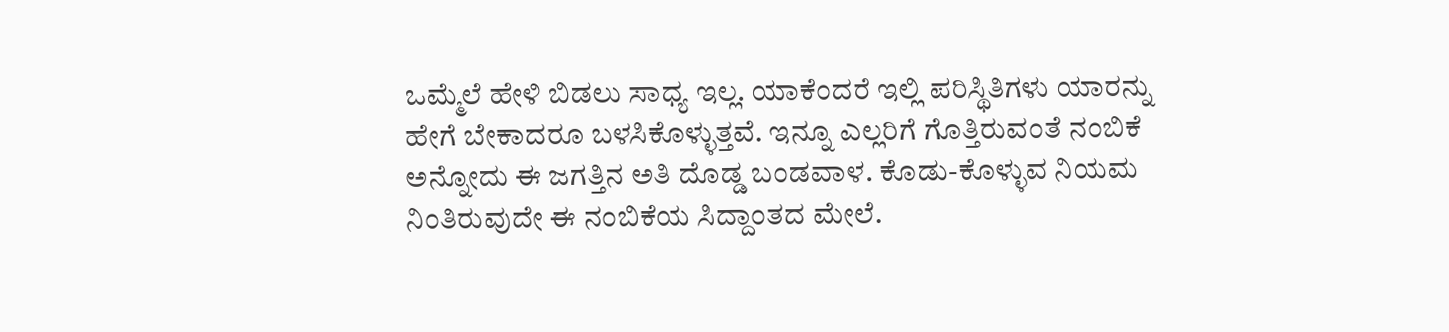ಒಮ್ಮೆಲೆ ಹೇಳಿ ಬಿಡಲು ಸಾಧ್ಯ ಇಲ್ಲ. ಯಾಕೆಂದರೆ ಇಲ್ಲಿ ಪರಿಸ್ಥಿತಿಗಳು ಯಾರನ್ನು ಹೇಗೆ ಬೇಕಾದರೂ ಬಳಸಿಕೊಳ್ಳುತ್ತವೆ. ಇನ್ನೂ ಎಲ್ಲರಿಗೆ ಗೊತ್ತಿರುವಂತೆ ನಂಬಿಕೆ ಅನ್ನೋದು ಈ ಜಗತ್ತಿನ ಅತಿ ದೊಡ್ಡ ಬಂಡವಾಳ. ಕೊಡು-ಕೊಳ್ಳುವ ನಿಯಮ ನಿಂತಿರುವುದೇ ಈ ನಂಬಿಕೆಯ ಸಿದ್ದಾಂತದ ಮೇಲೆ.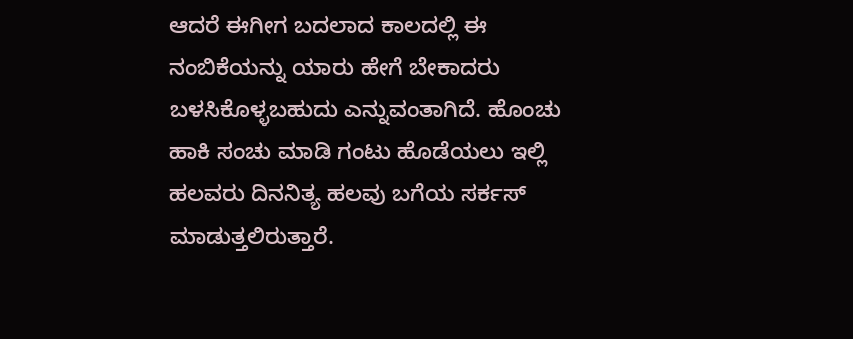ಆದರೆ ಈಗೀಗ ಬದಲಾದ ಕಾಲದಲ್ಲಿ ಈ ನಂಬಿಕೆಯನ್ನು ಯಾರು ಹೇಗೆ ಬೇಕಾದರು ಬಳಸಿಕೊಳ್ಳಬಹುದು ಎನ್ನುವಂತಾಗಿದೆ. ಹೊಂಚು ಹಾಕಿ ಸಂಚು ಮಾಡಿ ಗಂಟು ಹೊಡೆಯಲು ಇಲ್ಲಿ ಹಲವರು ದಿನನಿತ್ಯ ಹಲವು ಬಗೆಯ ಸರ್ಕಸ್ ಮಾಡುತ್ತಲಿರುತ್ತಾರೆ.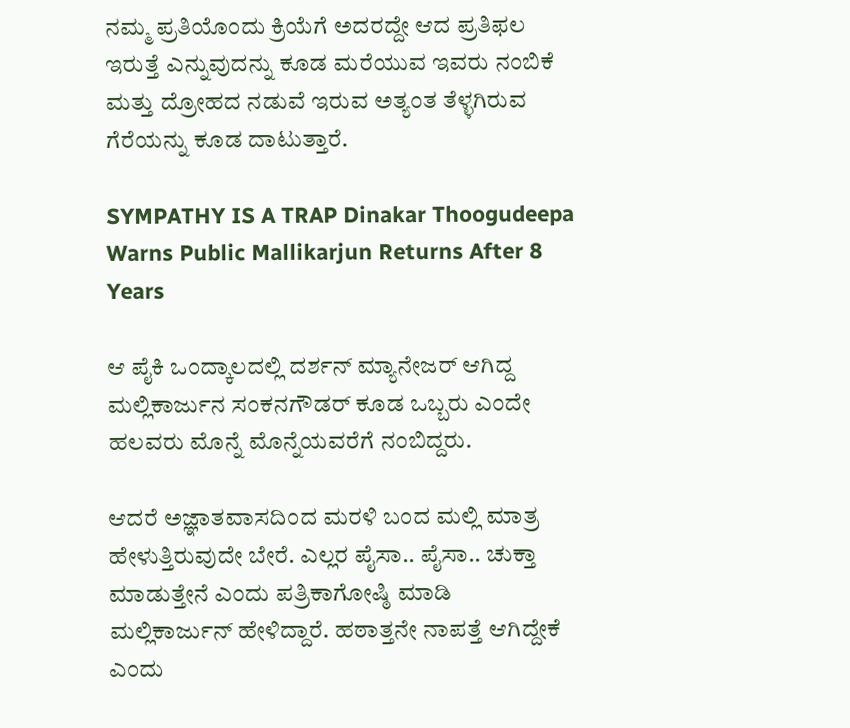ನಮ್ಮ ಪ್ರತಿಯೊಂದು ಕ್ರಿಯೆಗೆ ಅದರದ್ದೇ ಆದ ಪ್ರತಿಫಲ ಇರುತ್ತೆ ಎನ್ನುವುದನ್ನು ಕೂಡ ಮರೆಯುವ ಇವರು ನಂಬಿಕೆ ಮತ್ತು ದ್ರೋಹದ ನಡುವೆ ಇರುವ ಅತ್ಯಂತ ತೆಳ್ಳಗಿರುವ ಗೆರೆಯನ್ನು ಕೂಡ ದಾಟುತ್ತಾರೆ.

SYMPATHY IS A TRAP Dinakar Thoogudeepa Warns Public Mallikarjun Returns After 8 Years

ಆ ಪೈಕಿ ಒಂದ್ಕಾಲದಲ್ಲಿ ದರ್ಶನ್‌ ಮ್ಯಾನೇಜರ್‌ ಆಗಿದ್ದ ಮಲ್ಲಿಕಾರ್ಜುನ ಸಂಕನಗೌಡರ್‌ ಕೂಡ ಒಬ್ಬರು ಎಂದೇ ಹಲವರು ಮೊನ್ನೆ ಮೊನ್ನೆಯವರೆಗೆ ನಂಬಿದ್ದರು.

ಆದರೆ ಅಜ್ಞಾತವಾಸದಿಂದ ಮರಳಿ ಬಂದ ಮಲ್ಲಿ ಮಾತ್ರ ಹೇಳುತ್ತಿರುವುದೇ ಬೇರೆ. ಎಲ್ಲರ ಪೈಸಾ.. ಪೈಸಾ.. ಚುಕ್ತಾ ಮಾಡುತ್ತೇನೆ ಎಂದು ಪತ್ರಿಕಾಗೋಷ್ಠಿ ಮಾಡಿ ಮಲ್ಲಿಕಾರ್ಜುನ್ ಹೇಳಿದ್ದಾರೆ. ಹಠಾತ್ತನೇ ನಾಪತ್ತೆ ಆಗಿದ್ದೇಕೆ ಎಂದು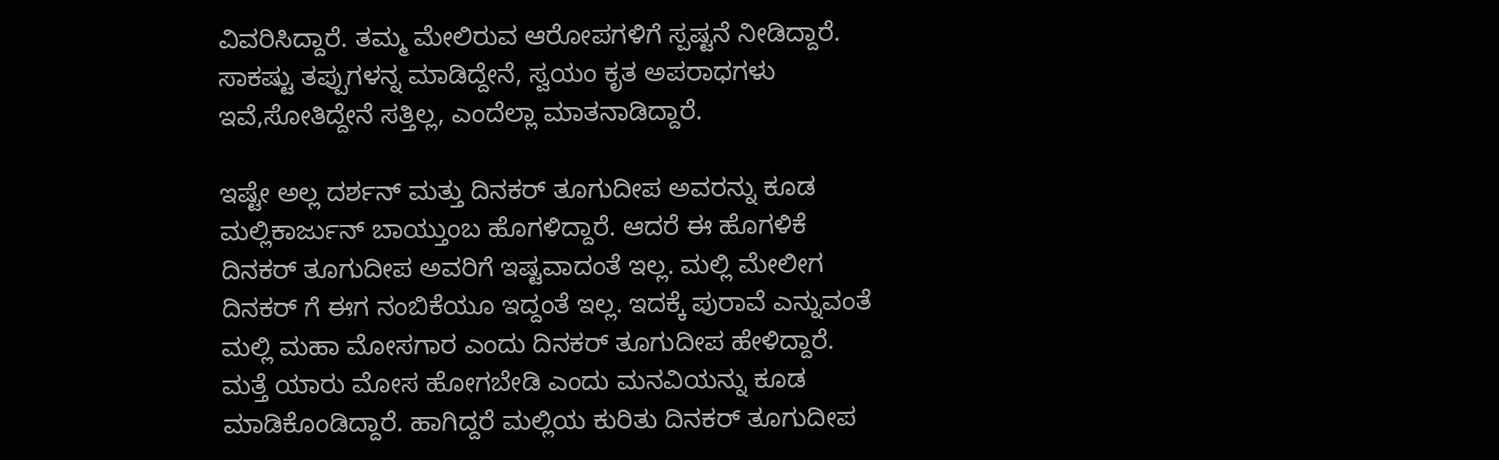ವಿವರಿಸಿದ್ದಾರೆ. ತಮ್ಮ ಮೇಲಿರುವ ಆರೋಪಗಳಿಗೆ ಸ್ಪಷ್ಟನೆ ನೀಡಿದ್ದಾರೆ. ಸಾಕಷ್ಟು ತಪ್ಪುಗಳನ್ನ ಮಾಡಿದ್ದೇನೆ, ಸ್ವಯಂ ಕೃತ ಅಪರಾಧಗಳು ಇವೆ,ಸೋತಿದ್ದೇನೆ ಸತ್ತಿಲ್ಲ, ಎಂದೆಲ್ಲಾ ಮಾತನಾಡಿದ್ದಾರೆ.

ಇಷ್ಟೇ ಅಲ್ಲ ದರ್ಶನ್ ಮತ್ತು ದಿನಕರ್ ತೂಗುದೀಪ ಅವರನ್ನು ಕೂಡ ಮಲ್ಲಿಕಾರ್ಜುನ್ ಬಾಯ್ತುಂಬ ಹೊಗಳಿದ್ದಾರೆ. ಆದರೆ ಈ ಹೊಗಳಿಕೆ ದಿನಕರ್ ತೂಗುದೀಪ ಅವರಿಗೆ ಇಷ್ಟವಾದಂತೆ ಇಲ್ಲ. ಮಲ್ಲಿ ಮೇಲೀಗ ದಿನಕರ್ ಗೆ ಈಗ ನಂಬಿಕೆಯೂ ಇದ್ದಂತೆ ಇಲ್ಲ. ಇದಕ್ಕೆ ಪುರಾವೆ ಎನ್ನುವಂತೆ ಮಲ್ಲಿ ಮಹಾ ಮೋಸಗಾರ ಎಂದು ದಿನಕರ್ ತೂಗುದೀಪ ಹೇಳಿದ್ದಾರೆ. ಮತ್ತೆ ಯಾರು ಮೋಸ ಹೋಗಬೇಡಿ ಎಂದು ಮನವಿಯನ್ನು ಕೂಡ ಮಾಡಿಕೊಂಡಿದ್ದಾರೆ. ಹಾಗಿದ್ದರೆ ಮಲ್ಲಿಯ ಕುರಿತು ದಿನಕರ್ ತೂಗುದೀಪ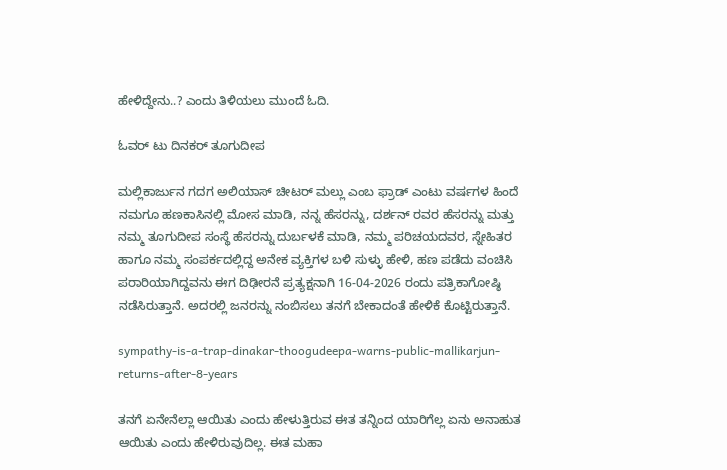ಹೇಳಿದ್ದೇನು..? ಎಂದು ತಿಳಿಯಲು ಮುಂದೆ ಓದಿ.

ಓವರ್ ಟು ದಿನಕರ್ ತೂಗುದೀಪ

ಮಲ್ಲಿಕಾರ್ಜುನ ಗದಗ ಅಲಿಯಾಸ್ ಚೀಟರ್ ಮಲ್ಲು ಎಂಬ ಫ್ರಾಡ್ ಎಂಟು ವರ್ಷಗಳ ಹಿಂದೆ ನಮಗೂ ಹಣಕಾಸಿನಲ್ಲಿ ಮೋಸ ಮಾಡಿ, ನನ್ನ ಹೆಸರನ್ನು, ದರ್ಶನ್ ರವರ ಹೆಸರನ್ನು ಮತ್ತು ನಮ್ಮ ತೂಗುದೀಪ ಸಂಸ್ಥೆ ಹೆಸರನ್ನು ದುರ್ಬಳಕೆ ಮಾಡಿ, ನಮ್ಮ ಪರಿಚಯದವರ, ಸ್ನೇಹಿತರ ಹಾಗೂ ನಮ್ಮ ಸಂಪರ್ಕದಲ್ಲಿದ್ದ ಅನೇಕ ವ್ಯಕ್ತಿಗಳ ಬಳಿ ಸುಳ್ಳು ಹೇಳಿ, ಹಣ ಪಡೆದು ವಂಚಿಸಿ ಪರಾರಿಯಾಗಿದ್ದವನು ಈಗ ದಿಢೀರನೆ ಪ್ರತ್ಯಕ್ಷನಾಗಿ 16-04-2026 ರಂದು ಪತ್ರಿಕಾಗೋಷ್ಠಿ ನಡೆಸಿರುತ್ತಾನೆ. ಅದರಲ್ಲಿ ಜನರನ್ನು ನಂಬಿಸಲು ತನಗೆ ಬೇಕಾದಂತೆ ಹೇಳಿಕೆ ಕೊಟ್ಟಿರುತ್ತಾನೆ.

sympathy-is-a-trap-dinakar-thoogudeepa-warns-public-mallikarjun-returns-after-8-years

ತನಗೆ ಏನೇನೆಲ್ಲಾ ಆಯಿತು ಎಂದು ಹೇಳುತ್ತಿರುವ ಈತ ತನ್ನಿಂದ ಯಾರಿಗೆಲ್ಲ ಏನು ಅನಾಹುತ ಆಯಿತು ಎಂದು ಹೇಳಿರುವುದಿಲ್ಲ. ಈತ ಮಹಾ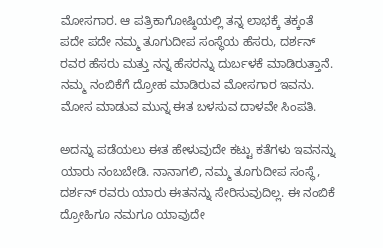ಮೋಸಗಾರ. ಆ ಪತ್ರಿಕಾಗೋಷ್ಠಿಯಲ್ಲಿ ತನ್ನ ಲಾಭಕ್ಕೆ ತಕ್ಕಂತೆ ಪದೇ ಪದೇ ನಮ್ಮ ತೂಗುದೀಪ ಸಂಸ್ಥೆಯ ಹೆಸರು, ದರ್ಶನ್ ರವರ ಹೆಸರು ಮತ್ತು ನನ್ನ ಹೆಸರನ್ನು ದುರ್ಬಳಕೆ ಮಾಡಿರುತ್ತಾನೆ. ನಮ್ಮ ನಂಬಿಕೆಗೆ ದ್ರೋಹ ಮಾಡಿರುವ ಮೋಸಗಾರ ಇವನು. ಮೋಸ ಮಾಡುವ ಮುನ್ನ ಈತ ಬಳಸುವ ದಾಳವೇ ಸಿಂಪತಿ.

ಅದನ್ನು ಪಡೆಯಲು ಈತ ಹೇಳುವುದೇ ಕಟ್ಟು ಕತೆಗಳು ಇವನನ್ನು ಯಾರು ನಂಬಬೇಡಿ. ನಾನಾಗಲಿ, ನಮ್ಮ ತೂಗುದೀಪ ಸಂಸ್ಥೆ, ದರ್ಶನ್ ರವರು ಯಾರು ಈತನನ್ನು ಸೇರಿಸುವುದಿಲ್ಲ. ಈ ನಂಬಿಕೆ ದ್ರೋಹಿಗೂ ನಮಗೂ ಯಾವುದೇ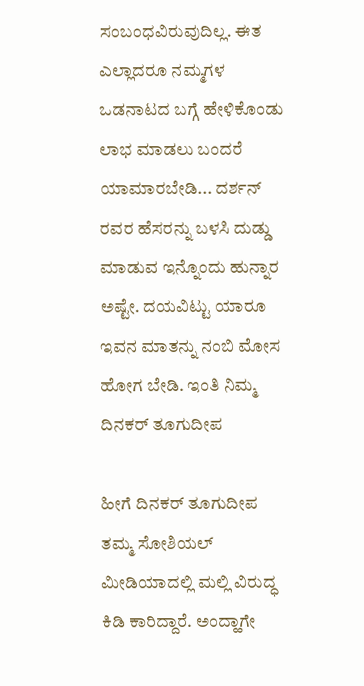ಸಂಬಂಧವಿರುವುದಿಲ್ಲ. ಈತ ಎಲ್ಲಾದರೂ ನಮ್ಮಗಳ ಒಡನಾಟದ ಬಗ್ಗೆ ಹೇಳಿಕೊಂಡು ಲಾಭ ಮಾಡಲು ಬಂದರೆ ಯಾಮಾರಬೇಡಿ... ದರ್ಶನ್ ರವರ ಹೆಸರನ್ನು ಬಳಸಿ ದುಡ್ಡು ಮಾಡುವ ಇನ್ನೊಂದು ಹುನ್ನಾರ ಅಷ್ಟೇ. ದಯವಿಟ್ಟು ಯಾರೂ ಇವನ ಮಾತನ್ನು ನಂಬಿ ಮೋಸ ಹೋಗ ಬೇಡಿ. ಇಂತಿ ನಿಮ್ಮ ದಿನಕರ್ ತೂಗುದೀಪ

ಹೀಗೆ ದಿನಕರ್ ತೂಗುದೀಪ ತಮ್ಮ ಸೋಶಿಯಲ್ ಮೀಡಿಯಾದಲ್ಲಿ ಮಲ್ಲಿ ವಿರುದ್ಧ ಕಿಡಿ ಕಾರಿದ್ದಾರೆ. ಅಂದ್ಹಾಗೇ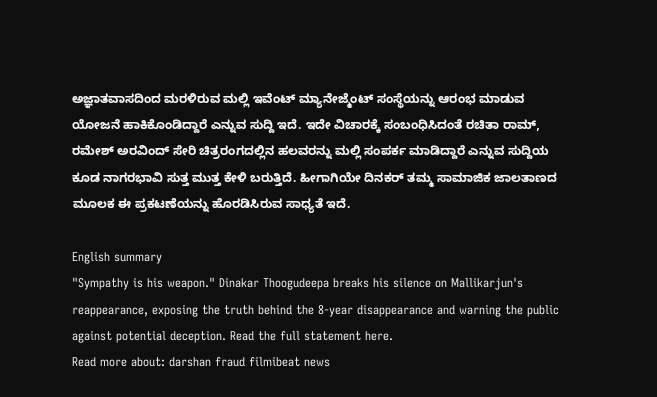ಅಜ್ಞಾತವಾಸದಿಂದ ಮರಳಿರುವ ಮಲ್ಲಿ ಇವೆಂಟ್ ಮ್ಯಾನೇಜ್ಮೆಂಟ್ ಸಂಸ್ಥೆಯನ್ನು ಆರಂಭ ಮಾಡುವ ಯೋಜನೆ ಹಾಕಿಕೊಂಡಿದ್ದಾರೆ ಎನ್ನುವ ಸುದ್ದಿ ಇದೆ. ಇದೇ ವಿಚಾರಕ್ಕೆ ಸಂಬಂಧಿಸಿದಂತೆ ರಚಿತಾ ರಾಮ್, ರಮೇಶ್ ಅರವಿಂದ್ ಸೇರಿ ಚಿತ್ರರಂಗದಲ್ಲಿನ ಹಲವರನ್ನು ಮಲ್ಲಿ ಸಂಪರ್ಕ ಮಾಡಿದ್ದಾರೆ ಎನ್ನುವ ಸುದ್ದಿಯ ಕೂಡ ನಾಗರಭಾವಿ ಸುತ್ತ ಮುತ್ತ ಕೇಳಿ ಬರುತ್ತಿದೆ. ಹೀಗಾಗಿಯೇ ದಿನಕರ್ ತಮ್ಮ ಸಾಮಾಜಿಕ ಜಾಲತಾಣದ ಮೂಲಕ ಈ ಪ್ರಕಟಣೆಯನ್ನು ಹೊರಡಿಸಿರುವ ಸಾಧ್ಯತೆ ಇದೆ.

English summary
"Sympathy is his weapon." Dinakar Thoogudeepa breaks his silence on Mallikarjun's reappearance, exposing the truth behind the 8-year disappearance and warning the public against potential deception. Read the full statement here.
Read more about: darshan fraud filmibeat news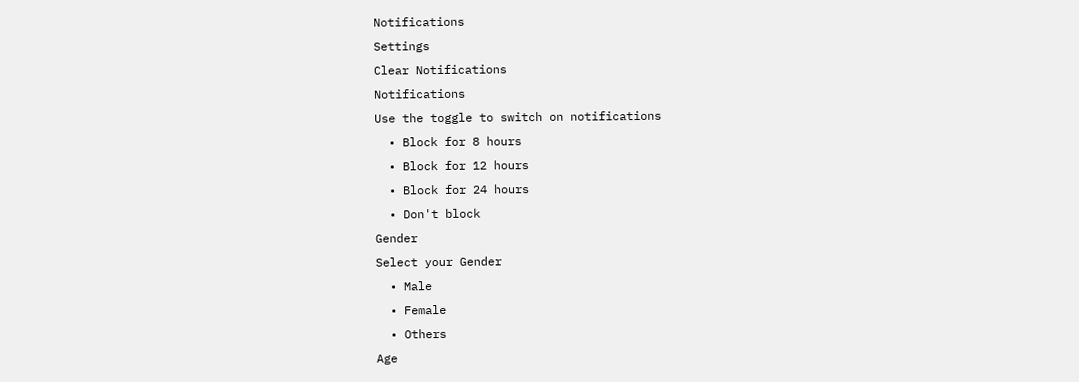Notifications
Settings
Clear Notifications
Notifications
Use the toggle to switch on notifications
  • Block for 8 hours
  • Block for 12 hours
  • Block for 24 hours
  • Don't block
Gender
Select your Gender
  • Male
  • Female
  • Others
Age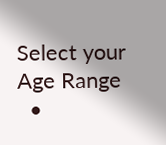Select your Age Range
  •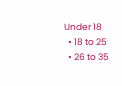Under 18
  • 18 to 25
  • 26 to 35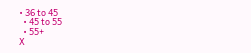• 36 to 45
  • 45 to 55
  • 55+
X